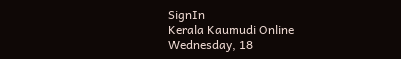SignIn
Kerala Kaumudi Online
Wednesday, 18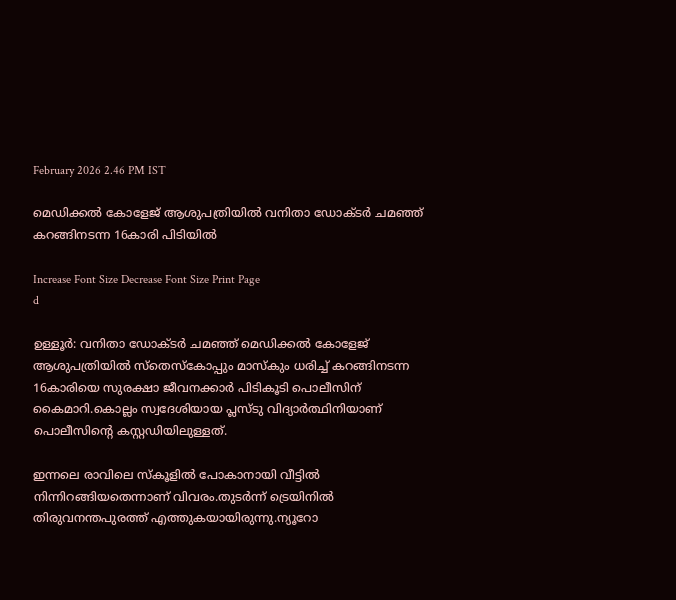February 2026 2.46 PM IST

മെഡിക്കൽ കോളേജ് ആശുപത്രിയിൽ വനിതാ ഡോക്ടർ ചമഞ്ഞ് കറങ്ങിനടന്ന 16കാരി പിടിയിൽ

Increase Font Size Decrease Font Size Print Page
d

ഉള്ളൂർ: വനിതാ ഡോക്ടർ ചമഞ്ഞ് മെഡിക്കൽ കോളേജ് ആശുപത്രിയിൽ സ്‌തെസ്‌കോപ്പും മാസ്‌കും ധരിച്ച് കറങ്ങിനടന്ന 16കാരിയെ സുരക്ഷാ ജീവനക്കാർ പിടികൂടി പൊലീസിന് കൈമാറി.കൊല്ലം സ്വദേശിയായ പ്ലസ്ടു വിദ്യാർത്ഥിനിയാണ് പൊലീസിന്റെ കസ്റ്റഡിയിലുള്ളത്.

ഇന്നലെ രാവിലെ സ്കൂളിൽ പോകാനായി വീട്ടിൽ നിന്നിറങ്ങിയതെന്നാണ് വിവരം.തുടർന്ന് ട്രെയിനിൽ തിരുവനന്തപുരത്ത് എത്തുകയായിരുന്നു.ന്യൂറോ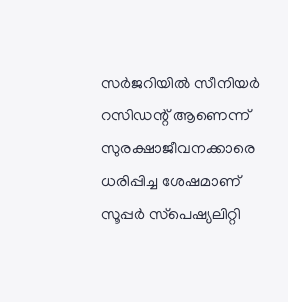സർജറിയിൽ സീനിയർ റസിഡന്റ് ആണെന്ന് സുരക്ഷാജീവനക്കാരെ ധരിപ്പിച്ച ശേഷമാണ് സൂപ്പർ സ്‌പെഷ്യലിറ്റി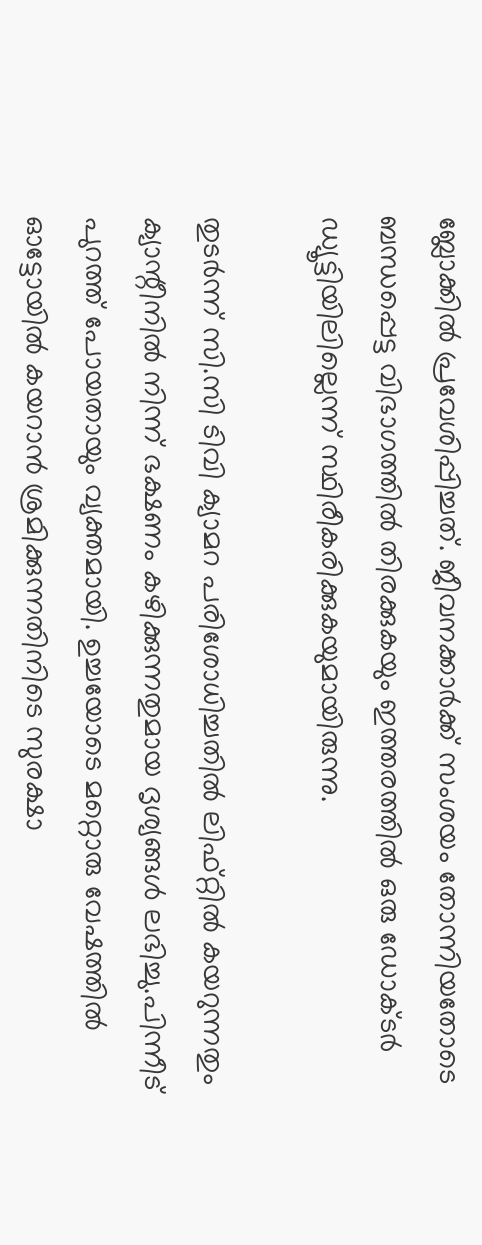ബ്ലോക്കിൽ പ്രവേശിപ്പിച്ചത്. ജീവനക്കാർക്ക് സംശയം തോന്നിയതോടെ ബന്ധപ്പെട്ട വിഭാഗത്തിൽ തിരക്കുകയും ഇത്തരത്തിൽ ഒരു ഡോക്ടർ ഡ്യൂട്ടിയിലില്ലെന്ന് സ്ഥിരീകരിക്കുകയുമായിരുന്നു.

തുടർന്ന് സി.സി ടിവി ക്യാമറ പരിശോധിച്ചതിൽ ലിഫ്റ്റിൽ കയറുന്നതും ക്യാന്റീനിൽ നിന്ന് ഭക്ഷണം കഴിക്കുന്നതുമായ ദൃശ്യങ്ങൾ ലഭിച്ചു.പിന്നീട് പുറത്ത് പോയതായും വ്യക്തമായി. ഉച്ചയോടെ മറ്റൊരു വേഷത്തിൽ ഓട്ടോയിൽ കയറാൻ ശ്രമിക്കുന്നതിനിടെ സുരക്ഷാ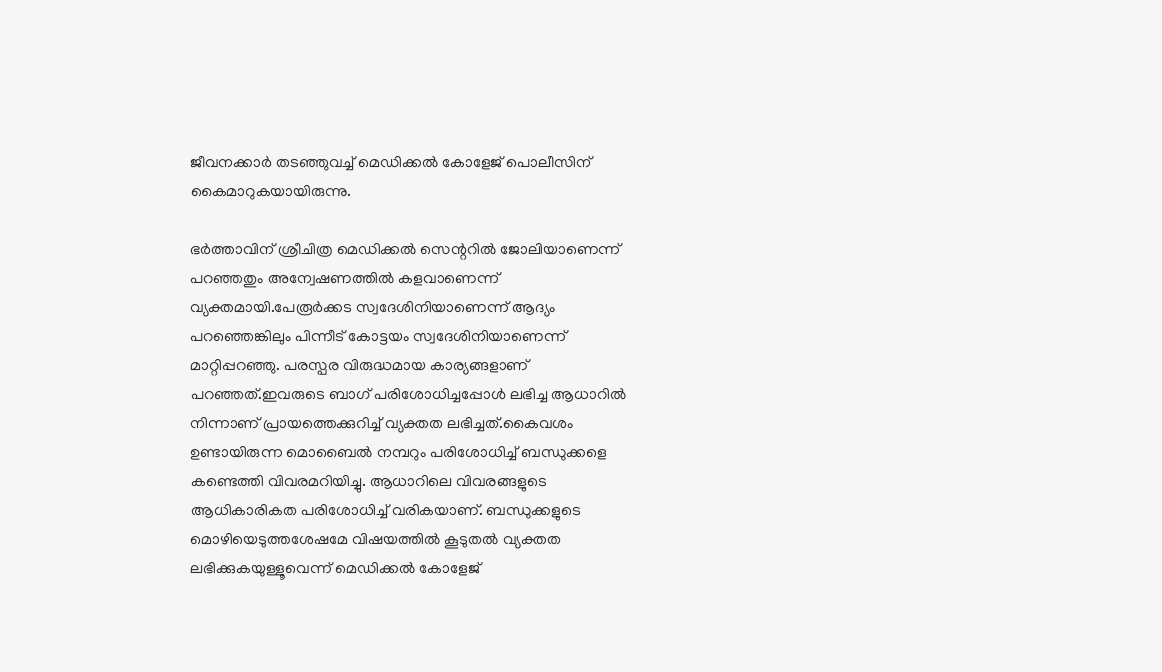ജീവനക്കാർ തടഞ്ഞുവച്ച് മെഡിക്കൽ കോളേജ് പൊലീസിന് കൈമാറുകയായിരുന്നു.

ഭർത്താവിന് ശ്രീചിത്ര മെഡിക്കൽ സെന്ററിൽ ജോലിയാണെന്ന് പറഞ്ഞതും അന്വേഷണത്തിൽ കളവാണെന്ന് വ്യക്തമായി.പേരൂർക്കട സ്വദേശിനിയാണെന്ന് ആദ്യം പറഞ്ഞെങ്കിലും പിന്നീട് കോട്ടയം സ്വദേശിനിയാണെന്ന് മാറ്റിപ്പറഞ്ഞു. പരസ്പര വിരുദ്ധമായ കാര്യങ്ങളാണ് പറഞ്ഞത്.ഇവരുടെ ബാഗ് പരിശോധിച്ചപ്പോൾ ലഭിച്ച ആധാറിൽ നിന്നാണ് പ്രായത്തെക്കുറിച്ച് വ്യക്തത ലഭിച്ചത്.കൈവശം ഉണ്ടായിരുന്ന മൊബൈൽ നമ്പറും പരിശോധിച്ച് ബന്ധുക്കളെ കണ്ടെത്തി വിവരമറിയിച്ചു. ആധാറിലെ വിവരങ്ങളുടെ ആധികാരികത പരിശോധിച്ച് വരികയാണ്. ബന്ധുക്കളുടെ മൊഴിയെടുത്തശേഷമേ വിഷയത്തിൽ കൂടുതൽ വ്യക്തത ലഭിക്കുകയുള്ളൂവെന്ന് മെഡിക്കൽ കോളേജ്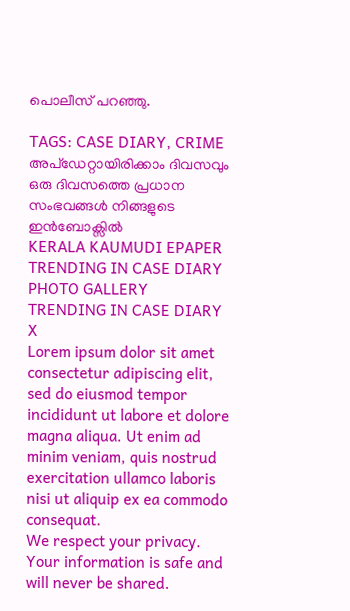പൊലീസ് പറഞ്ഞു.

TAGS: CASE DIARY, CRIME
അപ്ഡേറ്റായിരിക്കാം ദിവസവും
ഒരു ദിവസത്തെ പ്രധാന സംഭവങ്ങൾ നിങ്ങളുടെ ഇൻബോക്സിൽ
KERALA KAUMUDI EPAPER
TRENDING IN CASE DIARY
PHOTO GALLERY
TRENDING IN CASE DIARY
X
Lorem ipsum dolor sit amet
consectetur adipiscing elit, sed do eiusmod tempor incididunt ut labore et dolore magna aliqua. Ut enim ad minim veniam, quis nostrud exercitation ullamco laboris nisi ut aliquip ex ea commodo consequat.
We respect your privacy. Your information is safe and will never be shared.